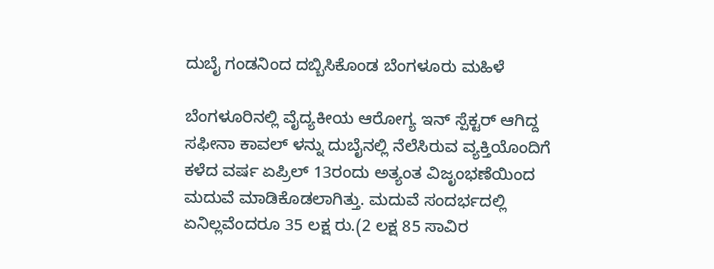ದುಬೈ ಗಂಡನಿಂದ ದಬ್ಬಿಸಿಕೊಂಡ ಬೆಂಗಳೂರು ಮಹಿಳೆ

ಬೆಂಗಳೂರಿನಲ್ಲಿ ವೈದ್ಯಕೀಯ ಆರೋಗ್ಯ ಇನ್ ಸ್ಪೆಕ್ಟರ್ ಆಗಿದ್ದ ಸಫೀನಾ ಕಾವಲ್ ಳನ್ನು ದುಬೈನಲ್ಲಿ ನೆಲೆಸಿರುವ ವ್ಯಕ್ತಿಯೊಂದಿಗೆ ಕಳೆದ ವರ್ಷ ಏಪ್ರಿಲ್ 13ರಂದು ಅತ್ಯಂತ ವಿಜೃಂಭಣೆಯಿಂದ ಮದುವೆ ಮಾಡಿಕೊಡಲಾಗಿತ್ತು. ಮದುವೆ ಸಂದರ್ಭದಲ್ಲಿ ಏನಿಲ್ಲವೆಂದರೂ 35 ಲಕ್ಷ ರು.(2 ಲಕ್ಷ 85 ಸಾವಿರ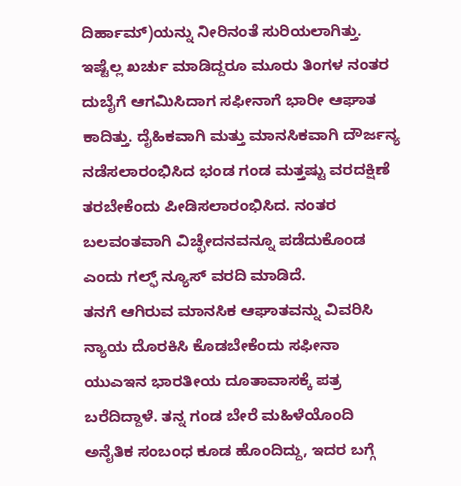ದಿರ್ಹಾಮ್)ಯನ್ನು ನೀರಿನಂತೆ ಸುರಿಯಲಾಗಿತ್ತು.
ಇಷ್ಟೆಲ್ಲ ಖರ್ಚು ಮಾಡಿದ್ದರೂ ಮೂರು ತಿಂಗಳ ನಂತರ ದುಬೈಗೆ ಆಗಮಿಸಿದಾಗ ಸಫೀನಾಗೆ ಭಾರೀ ಆಘಾತ ಕಾದಿತ್ತು. ದೈಹಿಕವಾಗಿ ಮತ್ತು ಮಾನಸಿಕವಾಗಿ ದೌರ್ಜನ್ಯ ನಡೆಸಲಾರಂಭಿಸಿದ ಭಂಡ ಗಂಡ ಮತ್ತಷ್ಟು ವರದಕ್ಷಿಣೆ ತರಬೇಕೆಂದು ಪೀಡಿಸಲಾರಂಭಿಸಿದ. ನಂತರ ಬಲವಂತವಾಗಿ ವಿಚ್ಛೇದನವನ್ನೂ ಪಡೆದುಕೊಂಡ ಎಂದು ಗಲ್ಫ್ ನ್ಯೂಸ್ ವರದಿ ಮಾಡಿದೆ.
ತನಗೆ ಆಗಿರುವ ಮಾನಸಿಕ ಆಘಾತವನ್ನು ವಿವರಿಸಿ ನ್ಯಾಯ ದೊರಕಿಸಿ ಕೊಡಬೇಕೆಂದು ಸಫೀನಾ ಯುಎಇನ ಭಾರತೀಯ ದೂತಾವಾಸಕ್ಕೆ ಪತ್ರ ಬರೆದಿದ್ದಾಳೆ. ತನ್ನ ಗಂಡ ಬೇರೆ ಮಹಿಳೆಯೊಂದಿ ಅನೈತಿಕ ಸಂಬಂಧ ಕೂಡ ಹೊಂದಿದ್ದು, ಇದರ ಬಗ್ಗೆ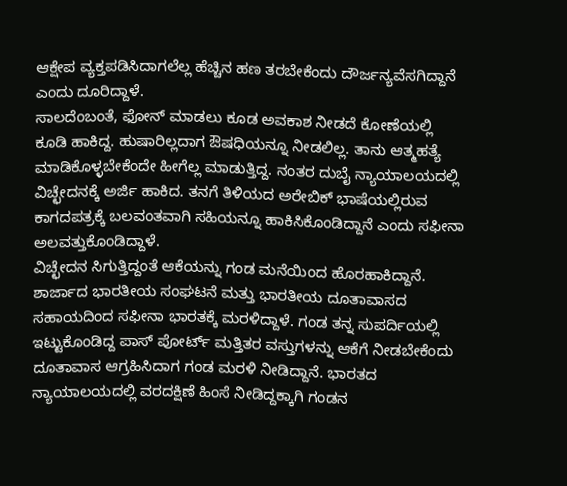ಆಕ್ಷೇಪ ವ್ಯಕ್ತಪಡಿಸಿದಾಗಲೆಲ್ಲ ಹೆಚ್ಚಿನ ಹಣ ತರಬೇಕೆಂದು ದೌರ್ಜನ್ಯವೆಸಗಿದ್ದಾನೆ ಎಂದು ದೂರಿದ್ದಾಳೆ.
ಸಾಲದೆಂಬಂತೆ, ಫೋನ್ ಮಾಡಲು ಕೂಡ ಅವಕಾಶ ನೀಡದೆ ಕೋಣೆಯಲ್ಲಿ ಕೂಡಿ ಹಾಕಿದ್ದ. ಹುಷಾರಿಲ್ಲದಾಗ ಔಷಧಿಯನ್ನೂ ನೀಡಲಿಲ್ಲ. ತಾನು ಆತ್ಮಹತ್ಯೆ ಮಾಡಿಕೊಳ್ಳಬೇಕೆಂದೇ ಹೀಗೆಲ್ಲ ಮಾಡುತ್ತಿದ್ದ. ನಂತರ ದುಬೈ ನ್ಯಾಯಾಲಯದಲ್ಲಿ ವಿಚ್ಛೇದನಕ್ಕೆ ಅರ್ಜಿ ಹಾಕಿದ. ತನಗೆ ತಿಳಿಯದ ಅರೇಬಿಕ್ ಭಾಷೆಯಲ್ಲಿರುವ ಕಾಗದಪತ್ರಕ್ಕೆ ಬಲವಂತವಾಗಿ ಸಹಿಯನ್ನೂ ಹಾಕಿಸಿಕೊಂಡಿದ್ದಾನೆ ಎಂದು ಸಫೀನಾ ಅಲವತ್ತುಕೊಂಡಿದ್ದಾಳೆ.
ವಿಚ್ಛೇದನ ಸಿಗುತ್ತಿದ್ದಂತೆ ಆಕೆಯನ್ನು ಗಂಡ ಮನೆಯಿಂದ ಹೊರಹಾಕಿದ್ದಾನೆ. ಶಾರ್ಜಾದ ಭಾರತೀಯ ಸಂಘಟನೆ ಮತ್ತು ಭಾರತೀಯ ದೂತಾವಾಸದ ಸಹಾಯದಿಂದ ಸಫೀನಾ ಭಾರತಕ್ಕೆ ಮರಳಿದ್ದಾಳೆ. ಗಂಡ ತನ್ನ ಸುಪರ್ದಿಯಲ್ಲಿ ಇಟ್ಟುಕೊಂಡಿದ್ದ ಪಾಸ್ ಪೋರ್ಟ್ ಮತ್ತಿತರ ವಸ್ತುಗಳನ್ನು ಆಕೆಗೆ ನೀಡಬೇಕೆಂದು ದೂತಾವಾಸ ಆಗ್ರಹಿಸಿದಾಗ ಗಂಡ ಮರಳಿ ನೀಡಿದ್ದಾನೆ. ಭಾರತದ ನ್ಯಾಯಾಲಯದಲ್ಲಿ ವರದಕ್ಷಿಣೆ ಹಿಂಸೆ ನೀಡಿದ್ದಕ್ಕಾಗಿ ಗಂಡನ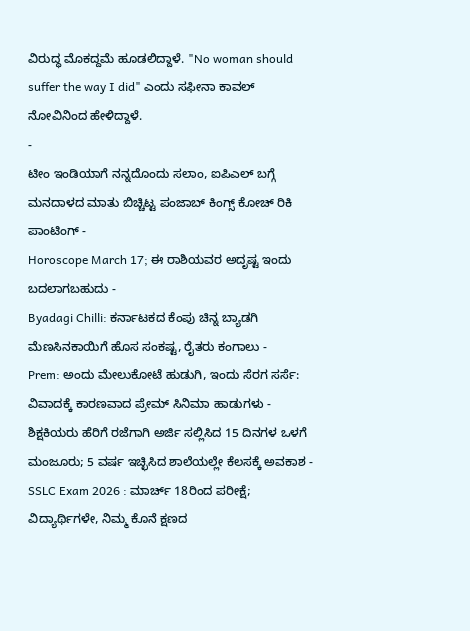ವಿರುದ್ಧ ಮೊಕದ್ದಮೆ ಹೂಡಲಿದ್ದಾಳೆ. "No woman should suffer the way I did" ಎಂದು ಸಫೀನಾ ಕಾವಲ್ ನೋವಿನಿಂದ ಹೇಳಿದ್ದಾಳೆ.
-
ಟೀಂ ಇಂಡಿಯಾಗೆ ನನ್ನದೊಂದು ಸಲಾಂ, ಐಪಿಎಲ್ ಬಗ್ಗೆ ಮನದಾಳದ ಮಾತು ಬಿಚ್ಚಿಟ್ಟ ಪಂಜಾಬ್ ಕಿಂಗ್ಸ್ ಕೋಚ್ ರಿಕಿ ಪಾಂಟಿಂಗ್ -
Horoscope March 17; ಈ ರಾಶಿಯವರ ಅದೃಷ್ಟ ಇಂದು ಬದಲಾಗಬಹುದು -
Byadagi Chilli: ಕರ್ನಾಟಕದ ಕೆಂಪು ಚಿನ್ನ ಬ್ಯಾಡಗಿ ಮೆಣಸಿನಕಾಯಿಗೆ ಹೊಸ ಸಂಕಷ್ಟ, ರೈತರು ಕಂಗಾಲು -
Prem: ಅಂದು ಮೇಲುಕೋಟೆ ಹುಡುಗಿ, ಇಂದು ಸೆರಗ ಸರ್ಸೆ: ವಿವಾದಕ್ಕೆ ಕಾರಣವಾದ ಪ್ರೇಮ್ ಸಿನಿಮಾ ಹಾಡುಗಳು -
ಶಿಕ್ಷಕಿಯರು ಹೆರಿಗೆ ರಜೆಗಾಗಿ ಅರ್ಜಿ ಸಲ್ಲಿಸಿದ 15 ದಿನಗಳ ಒಳಗೆ ಮಂಜೂರು; 5 ವರ್ಷ ಇಚ್ಛಿಸಿದ ಶಾಲೆಯಲ್ಲೇ ಕೆಲಸಕ್ಕೆ ಅವಕಾಶ -
SSLC Exam 2026 : ಮಾರ್ಚ್ 18ರಿಂದ ಪರೀಕ್ಷೆ; ವಿದ್ಯಾರ್ಥಿಗಳೇ, ನಿಮ್ಮ ಕೊನೆ ಕ್ಷಣದ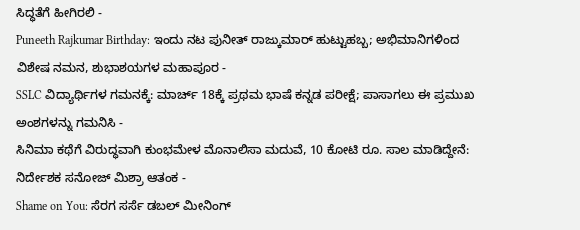ಸಿದ್ಧತೆಗೆ ಹೀಗಿರಲಿ -
Puneeth Rajkumar Birthday: ಇಂದು ನಟ ಪುನೀತ್ ರಾಜ್ಕುಮಾರ್ ಹುಟ್ಟುಹಬ್ಬ; ಅಭಿಮಾನಿಗಳಿಂದ ವಿಶೇಷ ನಮನ, ಶುಭಾಶಯಗಳ ಮಹಾಪೂರ -
SSLC ವಿದ್ಯಾರ್ಥಿಗಳ ಗಮನಕ್ಕೆ: ಮಾರ್ಚ್ 18ಕ್ಕೆ ಪ್ರಥಮ ಭಾಷೆ ಕನ್ನಡ ಪರೀಕ್ಷೆ; ಪಾಸಾಗಲು ಈ ಪ್ರಮುಖ ಅಂಶಗಳನ್ನು ಗಮನಿಸಿ -
ಸಿನಿಮಾ ಕಥೆಗೆ ವಿರುದ್ಧವಾಗಿ ಕುಂಭಮೇಳ ಮೊನಾಲಿಸಾ ಮದುವೆ, 10 ಕೋಟಿ ರೂ. ಸಾಲ ಮಾಡಿದ್ದೇನೆ: ನಿರ್ದೇಶಕ ಸನೋಜ್ ಮಿಶ್ರಾ ಆತಂಕ -
Shame on You: ಸೆರಗ ಸರ್ಸೆ ಡಬಲ್ ಮೀನಿಂಗ್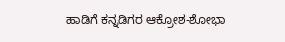ಹಾಡಿಗೆ ಕನ್ನಡಿಗರ ಆಕ್ರೋಶ-ಶೋಭಾ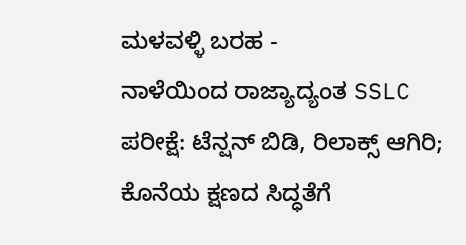ಮಳವಳ್ಳಿ ಬರಹ -
ನಾಳೆಯಿಂದ ರಾಜ್ಯಾದ್ಯಂತ SSLC ಪರೀಕ್ಷೆ: ಟೆನ್ಷನ್ ಬಿಡಿ, ರಿಲಾಕ್ಸ್ ಆಗಿರಿ; ಕೊನೆಯ ಕ್ಷಣದ ಸಿದ್ಧತೆಗೆ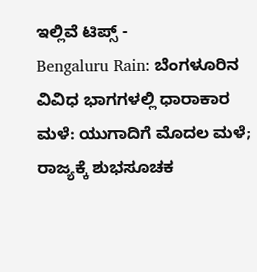ಇಲ್ಲಿವೆ ಟಿಪ್ಸ್ -
Bengaluru Rain: ಬೆಂಗಳೂರಿನ ವಿವಿಧ ಭಾಗಗಳಲ್ಲಿ ಧಾರಾಕಾರ ಮಳೆ: ಯುಗಾದಿಗೆ ಮೊದಲ ಮಳೆ; ರಾಜ್ಯಕ್ಕೆ ಶುಭಸೂಚಕ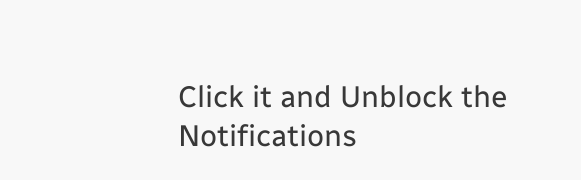Click it and Unblock the Notifications